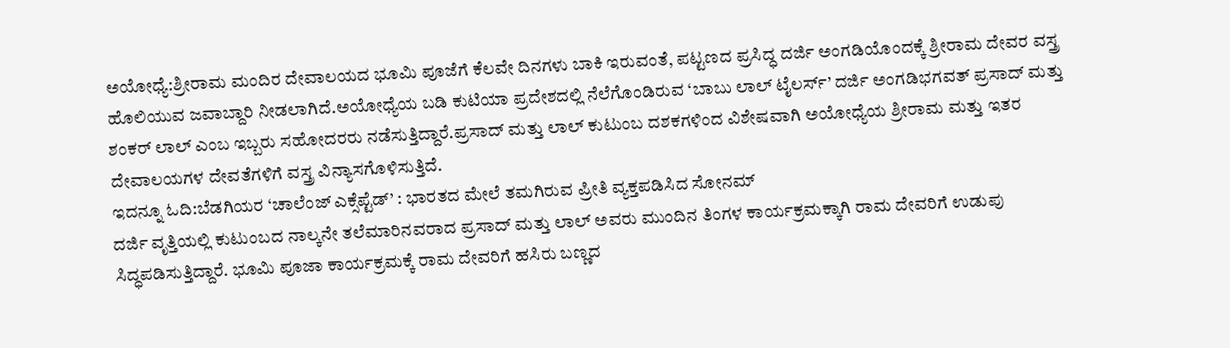ಅಯೋಧ್ಯೆ:ಶ್ರೀರಾಮ ಮಂದಿರ ದೇವಾಲಯದ ಭೂಮಿ ಪೂಜೆಗೆ ಕೆಲವೇ ದಿನಗಳು ಬಾಕಿ ಇರುವಂತೆ, ಪಟ್ಟಣದ ಪ್ರಸಿದ್ಧ ದರ್ಜಿ ಅಂಗಡಿಯೊಂದಕ್ಕೆ ಶ್ರೀರಾಮ ದೇವರ ವಸ್ತ್ರ ಹೊಲಿಯುವ ಜವಾಬ್ದಾರಿ ನೀಡಲಾಗಿದೆ.ಅಯೋಧ್ಯೆಯ ಬಡಿ ಕುಟಿಯಾ ಪ್ರದೇಶದಲ್ಲಿ ನೆಲೆಗೊಂಡಿರುವ ‘ಬಾಬು ಲಾಲ್ ಟೈಲರ್ಸ್’ ದರ್ಜಿ ಅಂಗಡಿಭಗವತ್ ಪ್ರಸಾದ್ ಮತ್ತು ಶಂಕರ್ ಲಾಲ್ ಎಂಬ ಇಬ್ಬರು ಸಹೋದರರು ನಡೆಸುತ್ತಿದ್ದಾರೆ.ಪ್ರಸಾದ್ ಮತ್ತು ಲಾಲ್ ಕುಟುಂಬ ದಶಕಗಳಿಂದ ವಿಶೇಷವಾಗಿ ಅಯೋಧ್ಯೆಯ ಶ್ರೀರಾಮ ಮತ್ತು ಇತರ ದೇವಾಲಯಗಳ ದೇವತೆಗಳಿಗೆ ವಸ್ತ್ರ ವಿನ್ಯಾಸಗೊಳಿಸುತ್ತಿದೆ.
ಇದನ್ನೂ ಓದಿ:ಬೆಡಗಿಯರ ‘ಚಾಲೆಂಜ್ ಎಕ್ಸೆಪ್ಟೆಡ್’ : ಭಾರತದ ಮೇಲೆ ತಮಗಿರುವ ಪ್ರೀತಿ ವ್ಯಕ್ತಪಡಿಸಿದ ಸೋನಮ್
ದರ್ಜಿ ವೃತ್ತಿಯಲ್ಲಿ ಕುಟುಂಬದ ನಾಲ್ಕನೇ ತಲೆಮಾರಿನವರಾದ ಪ್ರಸಾದ್ ಮತ್ತು ಲಾಲ್ ಅವರು ಮುಂದಿನ ತಿಂಗಳ ಕಾರ್ಯಕ್ರಮಕ್ಕಾಗಿ ರಾಮ ದೇವರಿಗೆ ಉಡುಪು ಸಿದ್ಧಪಡಿಸುತ್ತಿದ್ದಾರೆ. ಭೂಮಿ ಪೂಜಾ ಕಾರ್ಯಕ್ರಮಕ್ಕೆ ರಾಮ ದೇವರಿಗೆ ಹಸಿರು ಬಣ್ಣದ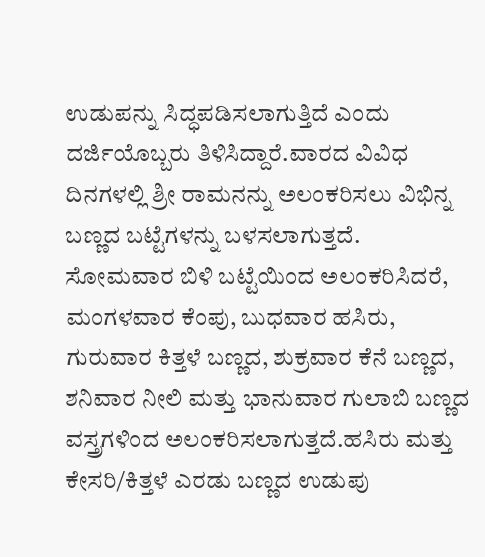ಉಡುಪನ್ನು ಸಿದ್ಧಪಡಿಸಲಾಗುತ್ತಿದೆ ಎಂದು ದರ್ಜಿಯೊಬ್ಬರು ತಿಳಿಸಿದ್ದಾರೆ.ವಾರದ ವಿವಿಧ ದಿನಗಳಲ್ಲಿ ಶ್ರೀ ರಾಮನನ್ನು ಅಲಂಕರಿಸಲು ವಿಭಿನ್ನ ಬಣ್ಣದ ಬಟ್ಟೆಗಳನ್ನು ಬಳಸಲಾಗುತ್ತದೆ. ಸೋಮವಾರ ಬಿಳಿ ಬಟ್ಟೆಯಿಂದ ಅಲಂಕರಿಸಿದರೆ, ಮಂಗಳವಾರ ಕೆಂಪು, ಬುಧವಾರ ಹಸಿರು, ಗುರುವಾರ ಕಿತ್ತಳೆ ಬಣ್ಣದ, ಶುಕ್ರವಾರ ಕೆನೆ ಬಣ್ಣದ, ಶನಿವಾರ ನೀಲಿ ಮತ್ತು ಭಾನುವಾರ ಗುಲಾಬಿ ಬಣ್ಣದ ವಸ್ತ್ರಗಳಿಂದ ಅಲಂಕರಿಸಲಾಗುತ್ತದೆ.ಹಸಿರು ಮತ್ತು ಕೇಸರಿ/ಕಿತ್ತಳೆ ಎರಡು ಬಣ್ಣದ ಉಡುಪು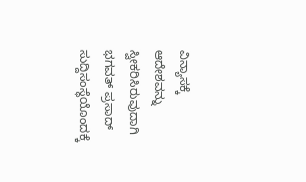ವಿನ್ಯಾಸಕ್ಕೆ ಆದೇಶವನ್ನು ಸ್ವೀಕರಿಸಿರುವುದಾಗಿ ಭಗವತ್ ಪ್ರಸಾದ್ ಸುದ್ದಿಸಂಸ್ಥೆಯೊಂದಕ್ಕೆ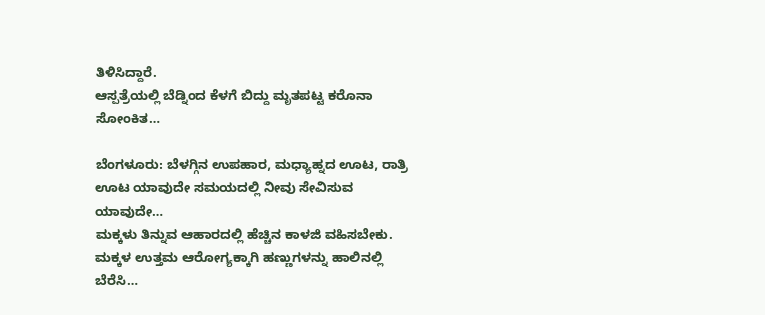ತಿಳಿಸಿದ್ದಾರೆ.
ಆಸ್ಪತ್ರೆಯಲ್ಲಿ ಬೆಡ್ನಿಂದ ಕೆಳಗೆ ಬಿದ್ದು ಮೃತಪಟ್ಟ ಕರೊನಾ ಸೋಂಕಿತ…

ಬೆಂಗಳೂರು: ಬೆಳಗ್ಗಿನ ಉಪಹಾರ, ಮಧ್ಯಾಹ್ನದ ಊಟ, ರಾತ್ರಿ ಊಟ ಯಾವುದೇ ಸಮಯದಲ್ಲಿ ನೀವು ಸೇವಿಸುವ ಯಾವುದೇ…
ಮಕ್ಕಳು ತಿನ್ನುವ ಆಹಾರದಲ್ಲಿ ಹೆಚ್ಚಿನ ಕಾಳಜಿ ವಹಿಸಬೇಕು. ಮಕ್ಕಳ ಉತ್ತಮ ಆರೋಗ್ಯಕ್ಕಾಗಿ ಹಣ್ಣುಗಳನ್ನು ಹಾಲಿನಲ್ಲಿ ಬೆರೆಸಿ…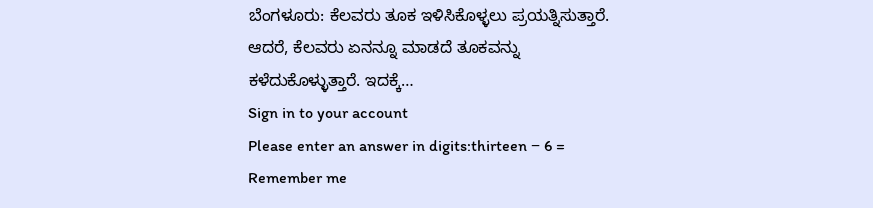ಬೆಂಗಳೂರು: ಕೆಲವರು ತೂಕ ಇಳಿಸಿಕೊಳ್ಳಲು ಪ್ರಯತ್ನಿಸುತ್ತಾರೆ. ಆದರೆ, ಕೆಲವರು ಏನನ್ನೂ ಮಾಡದೆ ತೂಕವನ್ನು ಕಳೆದುಕೊಳ್ಳುತ್ತಾರೆ. ಇದಕ್ಕೆ…
Sign in to your account
Please enter an answer in digits:thirteen − 6 =
Remember me